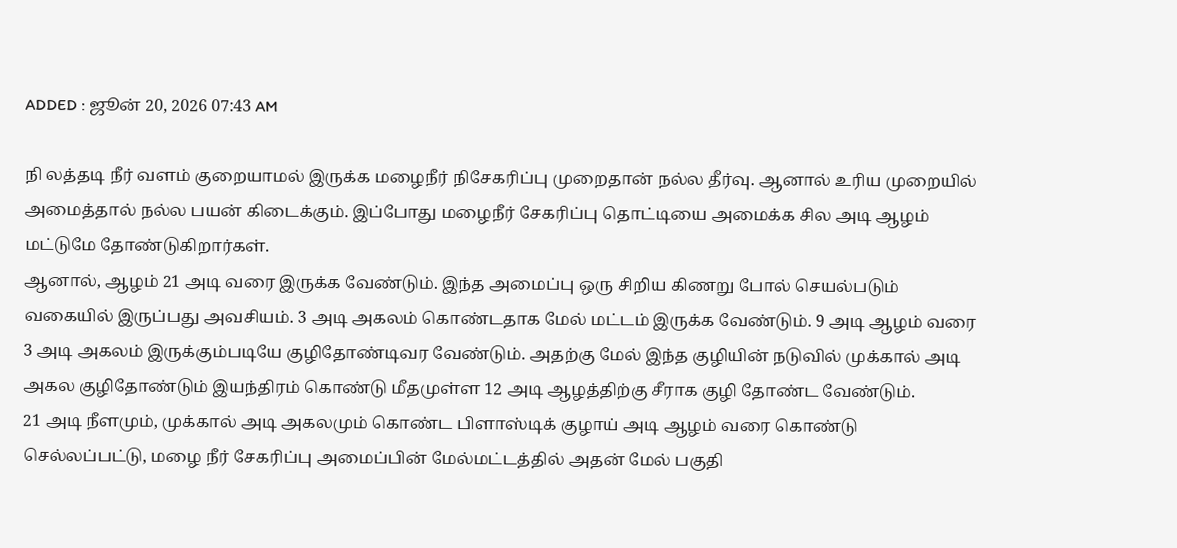ADDED : ஜூன் 20, 2026 07:43 AM

நி லத்தடி நீர் வளம் குறையாமல் இருக்க மழைநீர் நிசேகரிப்பு முறைதான் நல்ல தீர்வு. ஆனால் உரிய முறையில் அமைத்தால் நல்ல பயன் கிடைக்கும். இப்போது மழைநீர் சேகரிப்பு தொட்டியை அமைக்க சில அடி ஆழம் மட்டுமே தோண்டுகிறார்கள்.
ஆனால், ஆழம் 21 அடி வரை இருக்க வேண்டும். இந்த அமைப்பு ஒரு சிறிய கிணறு போல் செயல்படும் வகையில் இருப்பது அவசியம். 3 அடி அகலம் கொண்டதாக மேல் மட்டம் இருக்க வேண்டும். 9 அடி ஆழம் வரை 3 அடி அகலம் இருக்கும்படியே குழிதோண்டிவர வேண்டும். அதற்கு மேல் இந்த குழியின் நடுவில் முக்கால் அடி அகல குழிதோண்டும் இயந்திரம் கொண்டு மீதமுள்ள 12 அடி ஆழத்திற்கு சீராக குழி தோண்ட வேண்டும்.
21 அடி நீளமும், முக்கால் அடி அகலமும் கொண்ட பிளாஸ்டிக் குழாய் அடி ஆழம் வரை கொண்டு செல்லப்பட்டு, மழை நீர் சேகரிப்பு அமைப்பின் மேல்மட்டத்தில் அதன் மேல் பகுதி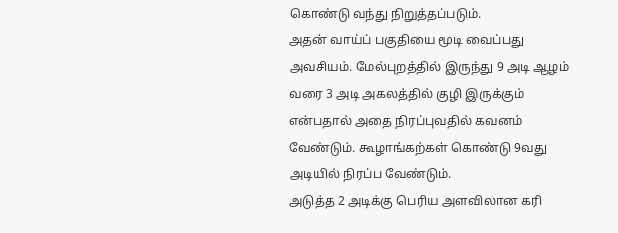கொண்டு வந்து நிறுத்தப்படும்.
அதன் வாய்ப் பகுதியை மூடி வைப்பது அவசியம். மேல்புறத்தில் இருந்து 9 அடி ஆழம் வரை 3 அடி அகலத்தில் குழி இருக்கும் என்பதால் அதை நிரப்புவதில் கவனம் வேண்டும். கூழாங்கற்கள் கொண்டு 9வது அடியில் நிரப்ப வேண்டும்.
அடுத்த 2 அடிக்கு பெரிய அளவிலான கரி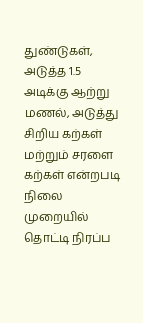துண்டுகள், அடுத்த 1.5 அடிக்கு ஆற்று மணல், அடுத்து சிறிய கற்கள் மற்றும் சரளை கற்கள் என்றபடி நிலை முறையில் தொட்டி நிரப்ப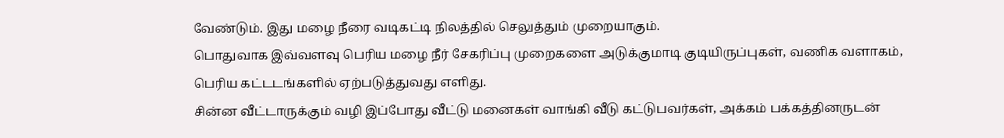வேண்டும். இது மழை நீரை வடிகட்டி நிலத்தில் செலுத்தும் முறையாகும்.
பொதுவாக இவ்வளவு பெரிய மழை நீர் சேகரிப்பு முறைகளை அடுக்குமாடி குடியிருப்புகள், வணிக வளாகம், பெரிய கட்டடங்களில் ஏற்படுத்துவது எளிது.
சின்ன வீட்டாருக்கும் வழி இப்போது வீட்டு மனைகள் வாங்கி வீடு கட்டுபவர்கள், அக்கம் பக்கத்தினருடன்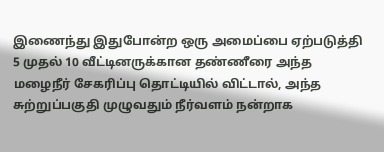இணைந்து இதுபோன்ற ஒரு அமைப்பை ஏற்படுத்தி 5 முதல் 10 வீட்டினருக்கான தண்ணீரை அந்த மழைநீர் சேகரிப்பு தொட்டியில் விட்டால், அந்த சுற்றுப்பகுதி முழுவதும் நீர்வளம் நன்றாக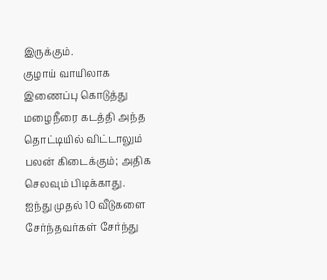இருக்கும்.
குழாய் வாயிலாக இணைப்பு கொடுத்து மழைநீரை கடத்தி அந்த தொட்டியில் விட்டாலும் பலன் கிடைக்கும்; அதிக செலவும் பிடிக்காது.
ஐந்து முதல் 10 வீடுகளை சேர்ந்தவர்கள் சேர்ந்து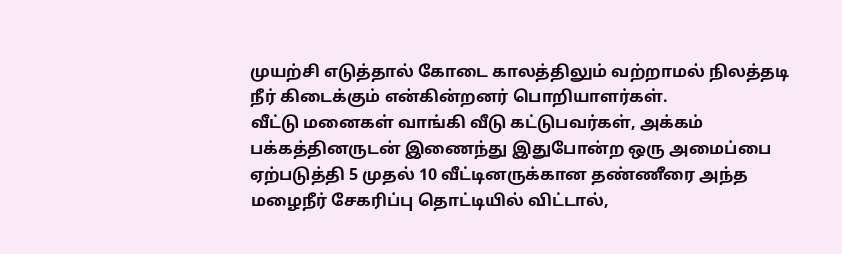முயற்சி எடுத்தால் கோடை காலத்திலும் வற்றாமல் நிலத்தடி நீர் கிடைக்கும் என்கின்றனர் பொறியாளர்கள்.
வீட்டு மனைகள் வாங்கி வீடு கட்டுபவர்கள், அக்கம் பக்கத்தினருடன் இணைந்து இதுபோன்ற ஒரு அமைப்பை ஏற்படுத்தி 5 முதல் 10 வீட்டினருக்கான தண்ணீரை அந்த மழைநீர் சேகரிப்பு தொட்டியில் விட்டால்,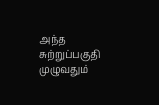அந்த சுற்றுப்பகுதி முழுவதும்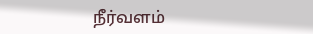நீர்வளம்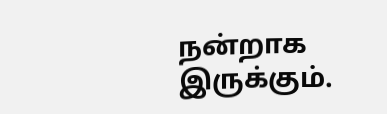நன்றாக இருக்கும்.